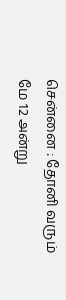சென்னை : தோனி வரும் மே 12 அன்று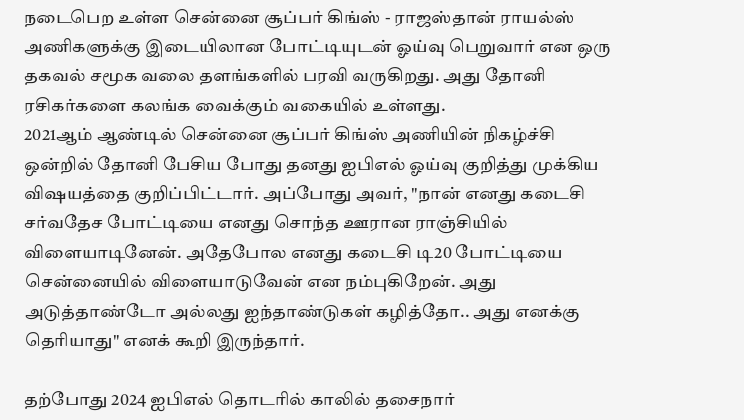நடைபெற உள்ள சென்னை சூப்பர் கிங்ஸ் - ராஜஸ்தான் ராயல்ஸ் அணிகளுக்கு இடையிலான போட்டியுடன் ஓய்வு பெறுவார் என ஒரு தகவல் சமூக வலை தளங்களில் பரவி வருகிறது. அது தோனி ரசிகர்களை கலங்க வைக்கும் வகையில் உள்ளது.
2021ஆம் ஆண்டில் சென்னை சூப்பர் கிங்ஸ் அணியின் நிகழ்ச்சி ஒன்றில் தோனி பேசிய போது தனது ஐபிஎல் ஓய்வு குறித்து முக்கிய விஷயத்தை குறிப்பிட்டார். அப்போது அவர், "நான் எனது கடைசி சர்வதேச போட்டியை எனது சொந்த ஊரான ராஞ்சியில் விளையாடினேன். அதேபோல எனது கடைசி டி20 போட்டியை சென்னையில் விளையாடுவேன் என நம்புகிறேன். அது அடுத்தாண்டோ அல்லது ஐந்தாண்டுகள் கழித்தோ.. அது எனக்கு தெரியாது" எனக் கூறி இருந்தார்.

தற்போது 2024 ஐபிஎல் தொடரில் காலில் தசைநார்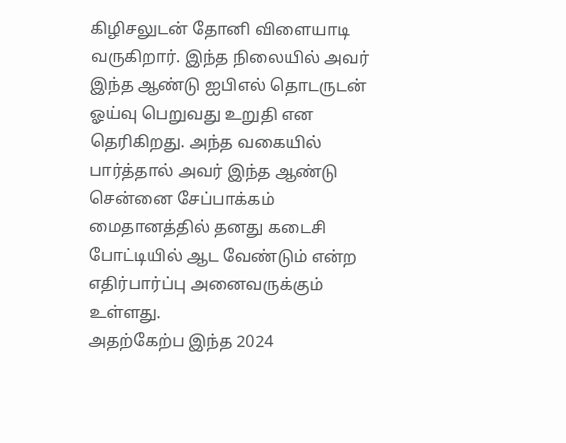கிழிசலுடன் தோனி விளையாடி வருகிறார். இந்த நிலையில் அவர் இந்த ஆண்டு ஐபிஎல் தொடருடன் ஓய்வு பெறுவது உறுதி என தெரிகிறது. அந்த வகையில் பார்த்தால் அவர் இந்த ஆண்டு சென்னை சேப்பாக்கம் மைதானத்தில் தனது கடைசி போட்டியில் ஆட வேண்டும் என்ற எதிர்பார்ப்பு அனைவருக்கும் உள்ளது.
அதற்கேற்ப இந்த 2024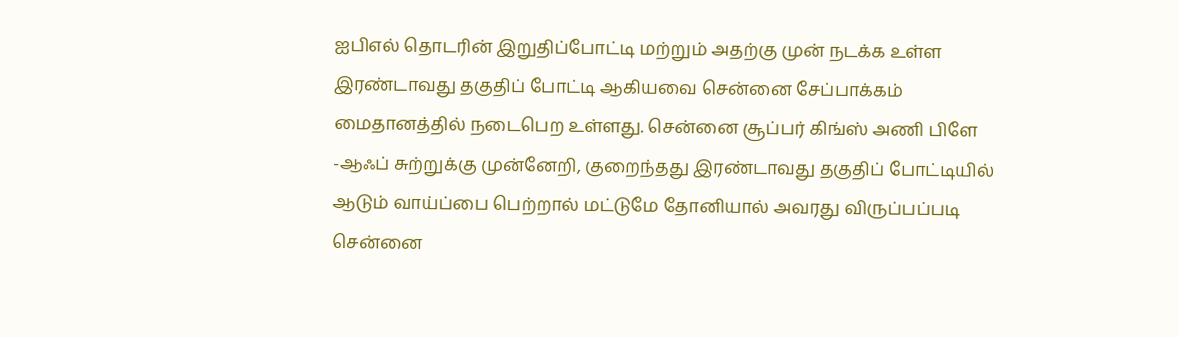ஐபிஎல் தொடரின் இறுதிப்போட்டி மற்றும் அதற்கு முன் நடக்க உள்ள இரண்டாவது தகுதிப் போட்டி ஆகியவை சென்னை சேப்பாக்கம் மைதானத்தில் நடைபெற உள்ளது. சென்னை சூப்பர் கிங்ஸ் அணி பிளே -ஆஃப் சுற்றுக்கு முன்னேறி, குறைந்தது இரண்டாவது தகுதிப் போட்டியில் ஆடும் வாய்ப்பை பெற்றால் மட்டுமே தோனியால் அவரது விருப்பப்படி சென்னை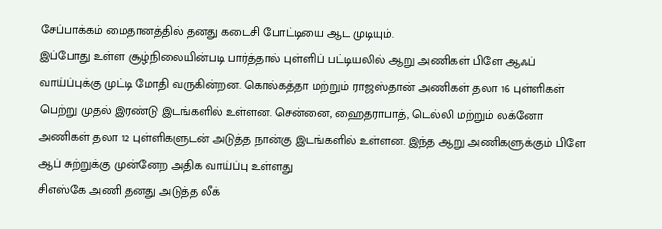சேப்பாக்கம் மைதானத்தில் தனது கடைசி போட்டியை ஆட முடியும்.
இப்போது உள்ள சூழ்நிலையின்படி பார்த்தால் புள்ளிப் பட்டியலில் ஆறு அணிகள் பிளே ஆஃப் வாய்ப்புக்கு முட்டி மோதி வருகின்றன. கொல்கத்தா மற்றும் ராஜஸ்தான் அணிகள் தலா 16 புள்ளிகள் பெற்று முதல் இரண்டு இடங்களில் உள்ளன. சென்னை, ஹைதராபாத், டெல்லி மற்றும் லக்னோ அணிகள் தலா 12 புள்ளிகளுடன் அடுத்த நான்கு இடங்களில் உள்ளன. இந்த ஆறு அணிகளுக்கும் பிளே ஆப் சுற்றுக்கு முன்னேற அதிக வாய்ப்பு உள்ளது
சிஎஸ்கே அணி தனது அடுத்த லீக்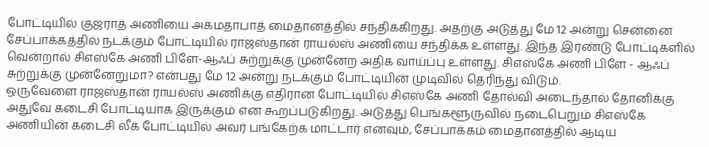போட்டியில் குஜராத் அணியை அகமதாபாத் மைதானத்தில் சந்திக்கிறது. அதற்கு அடுத்து மே 12 அன்று சென்னை சேப்பாக்கத்தில் நடக்கும் போட்டியில் ராஜஸ்தான் ராயல்ஸ் அணியை சந்திக்க உள்ளது. இந்த இரண்டு போட்டிகளில் வென்றால் சிஎஸ்கே அணி பிளே-ஆஃப் சுற்றுக்கு முன்னேற அதிக வாய்ப்பு உள்ளது. சிஎஸ்கே அணி பிளே - ஆஃப் சுற்றுக்கு முன்னேறுமா? என்பது மே 12 அன்று நடக்கும் போட்டியின் முடிவில் தெரிந்து விடும்.
ஒருவேளை ராஜஸ்தான் ராயல்ஸ் அணிக்கு எதிரான போட்டியில் சிஎஸ்கே அணி தோல்வி அடைந்தால் தோனிக்கு அதுவே கடைசி போட்டியாக இருக்கும் என கூறப்படுகிறது. அடுத்து பெங்களூருவில் நடைபெறும் சிஎஸ்கே அணியின் கடைசி லீக் போட்டியில் அவர் பங்கேற்க மாட்டார் எனவும், சேப்பாக்கம் மைதானத்தில் ஆடிய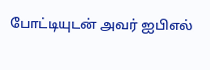போட்டியுடன் அவர் ஐபிஎல்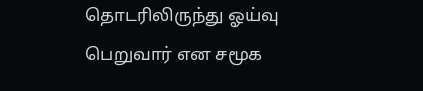தொடரிலிருந்து ஓய்வு பெறுவார் என சமூக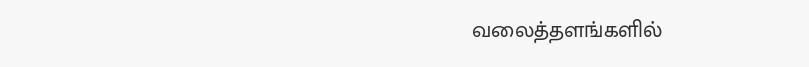வலைத்தளங்களில்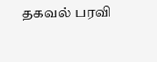தகவல் பரவி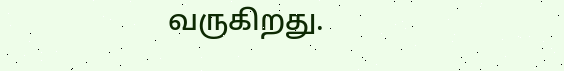வருகிறது.